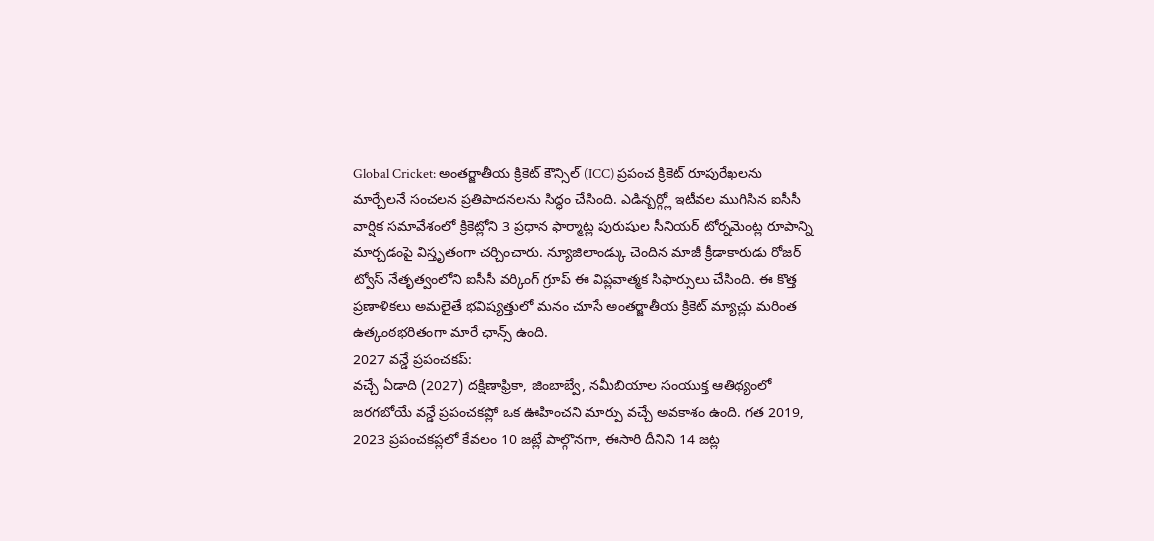Global Cricket: అంతర్జాతీయ క్రికెట్ కౌన్సిల్ (ICC) ప్రపంచ క్రికెట్ రూపురేఖలను మార్చేలనే సంచలన ప్రతిపాదనలను సిద్ధం చేసింది. ఎడిన్బర్గ్లో ఇటీవల ముగిసిన ఐసీసీ వార్షిక సమావేశంలో క్రికెట్లోని 3 ప్రధాన ఫార్మాట్ల పురుషుల సీనియర్ టోర్నమెంట్ల రూపాన్ని మార్చడంపై విస్తృతంగా చర్చించారు. న్యూజిలాండ్కు చెందిన మాజీ క్రీడాకారుడు రోజర్ ట్వోస్ నేతృత్వంలోని ఐసీసీ వర్కింగ్ గ్రూప్ ఈ విప్లవాత్మక సిఫార్సులు చేసింది. ఈ కొత్త ప్రణాళికలు అమలైతే భవిష్యత్తులో మనం చూసే అంతర్జాతీయ క్రికెట్ మ్యాచ్లు మరింత ఉత్కంఠభరితంగా మారే ఛాన్స్ ఉంది.
2027 వన్డే ప్రపంచకప్:
వచ్చే ఏడాది (2027) దక్షిణాఫ్రికా, జింబాబ్వే, నమీబియాల సంయుక్త ఆతిథ్యంలో జరగబోయే వన్డే ప్రపంచకప్లో ఒక ఊహించని మార్పు వచ్చే అవకాశం ఉంది. గత 2019, 2023 ప్రపంచకప్లలో కేవలం 10 జట్లే పాల్గొనగా, ఈసారి దీనిని 14 జట్ల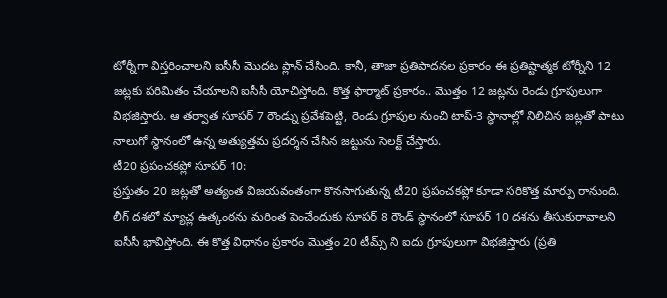టోర్నీగా విస్తరించాలని ఐసీసీ మొదట ప్లాన్ చేసింది. కానీ, తాజా ప్రతిపాదనల ప్రకారం ఈ ప్రతిష్టాత్మక టోర్నీని 12 జట్లకు పరిమితం చేయాలని ఐసీసీ యోచిస్తోంది. కొత్త ఫార్మాట్ ప్రకారం.. మొత్తం 12 జట్లను రెండు గ్రూపులుగా విభజిస్తారు. ఆ తర్వాత సూపర్ 7 రౌండ్ను ప్రవేశపెట్టి, రెండు గ్రూపుల నుంచి టాప్-3 స్థానాల్లో నిలిచిన జట్లతో పాటు నాలుగో స్థానంలో ఉన్న అత్యుత్తమ ప్రదర్శన చేసిన జట్టును సెలక్ట్ చేస్తారు.
టీ20 ప్రపంచకప్లో సూపర్ 10:
ప్రస్తుతం 20 జట్లతో అత్యంత విజయవంతంగా కొనసాగుతున్న టీ20 ప్రపంచకప్లో కూడా సరికొత్త మార్పు రానుంది. లీగ్ దశలో మ్యాచ్ల ఉత్కంఠను మరింత పెంచేందుకు సూపర్ 8 రౌండ్ స్థానంలో సూపర్ 10 దశను తీసుకురావాలని ఐసీసీ భావిస్తోంది. ఈ కొత్త విధానం ప్రకారం మొత్తం 20 టీమ్స్ ని ఐదు గ్రూపులుగా విభజిస్తారు (ప్రతి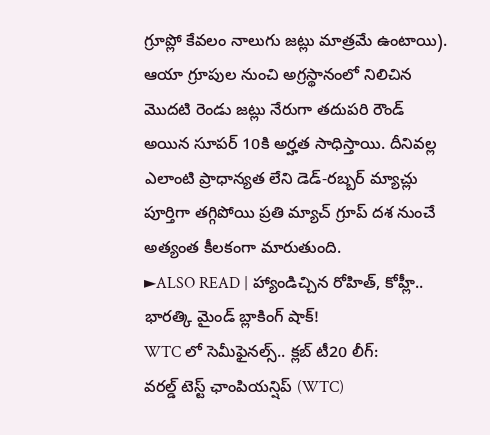గ్రూప్లో కేవలం నాలుగు జట్లు మాత్రమే ఉంటాయి). ఆయా గ్రూపుల నుంచి అగ్రస్థానంలో నిలిచిన మొదటి రెండు జట్లు నేరుగా తదుపరి రౌండ్ అయిన సూపర్ 10కి అర్హత సాధిస్తాయి. దీనివల్ల ఎలాంటి ప్రాధాన్యత లేని డెడ్-రబ్బర్ మ్యాచ్లు పూర్తిగా తగ్గిపోయి ప్రతి మ్యాచ్ గ్రూప్ దశ నుంచే అత్యంత కీలకంగా మారుతుంది.
►ALSO READ | హ్యాండిచ్చిన రోహిత్, కోహ్లీ.. భారత్కి మైండ్ బ్లాకింగ్ షాక్!
WTC లో సెమీఫైనల్స్.. క్లబ్ టీ20 లీగ్:
వరల్డ్ టెస్ట్ ఛాంపియన్షిప్ (WTC)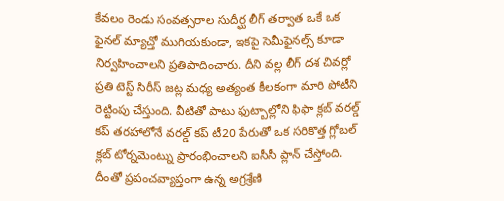కేవలం రెండు సంవత్సరాల సుదీర్ఘ లీగ్ తర్వాత ఒకే ఒక ఫైనల్ మ్యాచ్తో ముగియకుండా, ఇకపై సెమీఫైనల్స్ కూడా నిర్వహించాలని ప్రతిపాదించారు. దీని వల్ల లీగ్ దశ చివర్లో ప్రతి టెస్ట్ సిరీస్ జట్ల మధ్య అత్యంత కీలకంగా మారి పోటీని రెట్టింపు చేస్తుంది. వీటితో పాటు ఫుట్బాల్లోని ఫిఫా క్లబ్ వరల్డ్ కప్ తరహాలోనే వరల్డ్ కప్ టీ20 పేరుతో ఒక సరికొత్త గ్లోబల్ క్లబ్ టోర్నమెంట్ను ప్రారంభించాలని ఐసీసీ ప్లాన్ చేస్తోంది. దీంతో ప్రపంచవ్యాప్తంగా ఉన్న అగ్రశ్రేణి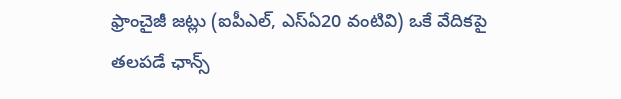ఫ్రాంచైజీ జట్లు (ఐపీఎల్, ఎస్ఏ20 వంటివి) ఒకే వేదికపై తలపడే ఛాన్స్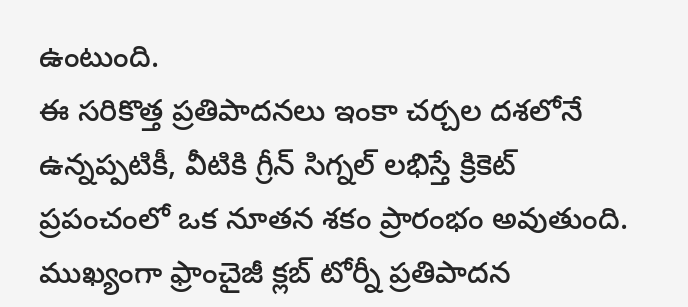ఉంటుంది.
ఈ సరికొత్త ప్రతిపాదనలు ఇంకా చర్చల దశలోనే ఉన్నప్పటికీ, వీటికి గ్రీన్ సిగ్నల్ లభిస్తే క్రికెట్ ప్రపంచంలో ఒక నూతన శకం ప్రారంభం అవుతుంది. ముఖ్యంగా ఫ్రాంచైజీ క్లబ్ టోర్నీ ప్రతిపాదన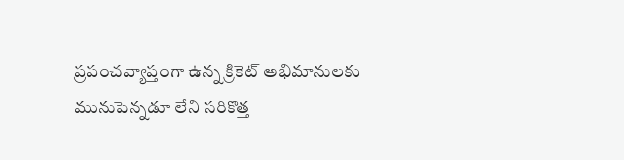ప్రపంచవ్యాప్తంగా ఉన్న క్రికెట్ అభిమానులకు మునుపెన్నడూ లేని సరికొత్త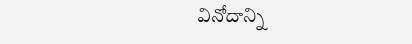వినోదాన్ని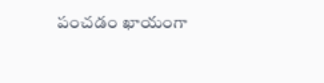పంచడం ఖాయంగా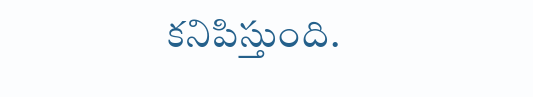కనిపిస్తుంది.